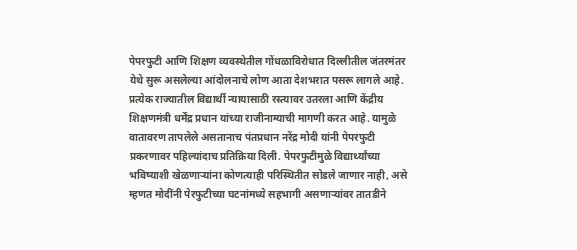पेपरफुटी आणि शिक्षण व्यवस्थेतील गोंधळाविरोधात दिल्लीतील जंतरमंतर येथे सुरू असलेल्या आंदोलनाचे लोण आता देशभरात पसरू लागले आहे. प्रत्येक राज्यातील विद्यार्थी न्यायासाठी रस्त्यावर उतरला आणि केंद्रीय शिक्षणमंत्री धर्मेंद्र प्रधान यांच्या राजीनाम्याची मागणी करत आहे. यामुळे वातावरण तापलेले असतानाच पंतप्रधान नरेंद्र मोदी यांनी पेपरफुटी प्रकरणावर पहिल्यांदाच प्रतिक्रिया दिली. पेपरफुटीमुळे विद्यार्थ्यांच्या भविष्याशी खेळणाऱ्यांना कोणत्याही परिस्थितीत सोडले जाणार नाही, असे म्हणत मोदींनी पेरफुटीच्या घटनांमध्ये सहभागी असणाऱ्यांवर तातडीने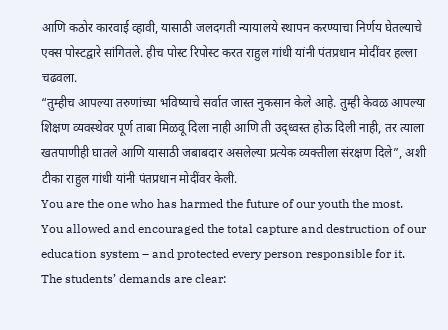आणि कठोर कारवाई व्हावी, यासाठी जलदगती न्यायालये स्थापन करण्याचा निर्णय घेतल्याचे एक्स पोस्टद्वारे सांगितले. हीच पोस्ट रिपोस्ट करत राहुल गांधी यांनी पंतप्रधान मोदींवर हल्ला चढवला.
“तुम्हीच आपल्या तरुणांच्या भविष्याचे सर्वात जास्त नुकसान केले आहे. तुम्ही केवळ आपल्या शिक्षण व्यवस्थेवर पूर्ण ताबा मिळवू दिला नाही आणि ती उद्ध्वस्त होऊ दिली नाही, तर त्याला खतपाणीही घातले आणि यासाठी जबाबदार असलेल्या प्रत्येक व्यक्तीला संरक्षण दिले”, अशी टीका राहुल गांधी यांनी पंतप्रधान मोदींवर केली.
You are the one who has harmed the future of our youth the most.
You allowed and encouraged the total capture and destruction of our education system – and protected every person responsible for it.
The students’ demands are clear: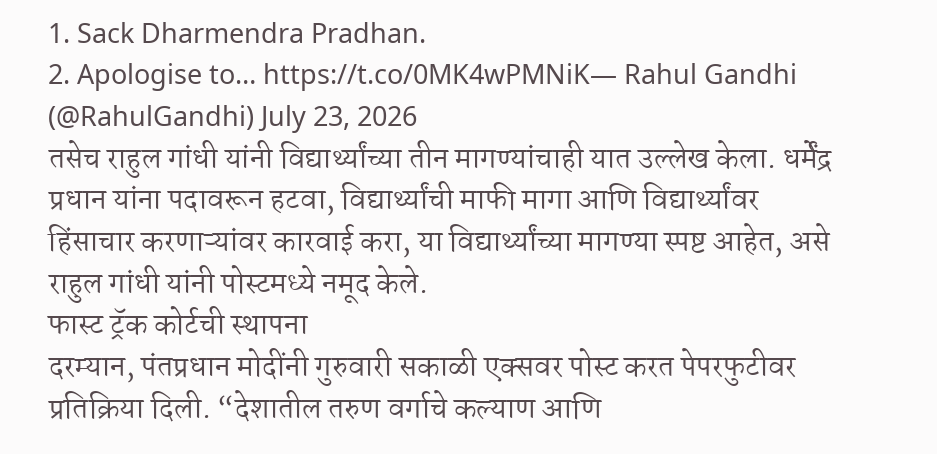1. Sack Dharmendra Pradhan.
2. Apologise to… https://t.co/0MK4wPMNiK— Rahul Gandhi (@RahulGandhi) July 23, 2026
तसेच राहुल गांधी यांनी विद्यार्थ्यांच्या तीन मागण्यांचाही यात उल्लेख केला. धर्मेंद्र प्रधान यांना पदावरून हटवा, विद्यार्थ्यांची माफी मागा आणि विद्यार्थ्यांवर हिंसाचार करणाऱ्यांवर कारवाई करा, या विद्यार्थ्यांच्या मागण्या स्पष्ट आहेत, असे राहुल गांधी यांनी पोस्टमध्ये नमूद केले.
फास्ट ट्रॅक कोर्टची स्थापना
दरम्यान, पंतप्रधान मोदींनी गुरुवारी सकाळी एक्सवर पोस्ट करत पेपरफुटीवर प्रतिक्रिया दिली. “देशातील तरुण वर्गाचे कल्याण आणि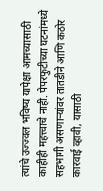त्यांचे उज्ज्वल भविष्य यापेक्षा आमच्यासाठी काहीही महत्त्वाचे नाही. पेपरफुटीच्या घटनांमध्ये सहभागी असणाऱ्यांवर तातडीने आणि कठोर कारवाई व्हावी, यासाठी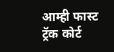आम्ही फास्ट ट्रॅक कोर्ट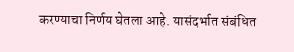करण्याचा निर्णय घेतला आहे. यासंदर्भात संबंधित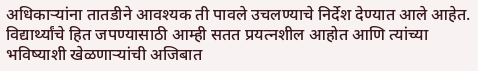अधिकाऱ्यांना तातडीने आवश्यक ती पावले उचलण्याचे निर्देश देण्यात आले आहेत. विद्यार्थ्यांचे हित जपण्यासाठी आम्ही सतत प्रयत्नशील आहोत आणि त्यांच्या भविष्याशी खेळणाऱ्यांची अजिबात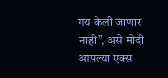गय केली जाणार नाही”, असे मोदी आपल्या एक्स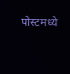पोस्टमध्ये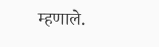म्हणाले.